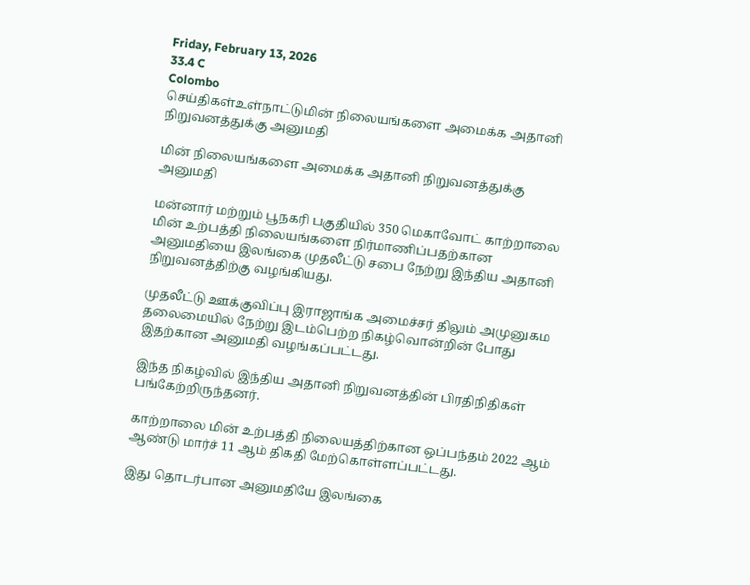Friday, February 13, 2026
33.4 C
Colombo
செய்திகள்உள்நாட்டுமின் நிலையங்களை அமைக்க அதானி நிறுவனத்துக்கு அனுமதி

மின் நிலையங்களை அமைக்க அதானி நிறுவனத்துக்கு அனுமதி

மன்னார் மற்றும் பூநகரி பகுதியில் 350 மெகாவோட் காற்றாலை மின் உற்பத்தி நிலையங்களை நிர்மாணிப்பதற்கான அனுமதியை இலங்கை முதலீட்டு சபை நேற்று இந்திய அதானி நிறுவனத்திற்கு வழங்கியது.

முதலீட்டு ஊக்குவிப்பு இராஜாங்க அமைச்சர் திலும் அமுனுகம தலைமையில் நேற்று இடம்பெற்ற நிகழ்வொன்றின் போது இதற்கான அனுமதி வழங்கப்பட்டது.

இந்த நிகழ்வில் இந்திய அதானி நிறுவனத்தின் பிரதிநிதிகள் பங்கேற்றிருந்தனர்.

காற்றாலை மின் உற்பத்தி நிலையத்திற்கான ஒப்பந்தம் 2022 ஆம் ஆண்டு மார்ச் 11 ஆம் திகதி மேற்கொள்ளப்பட்டது.

இது தொடர்பான அனுமதியே இலங்கை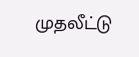முதலீட்டு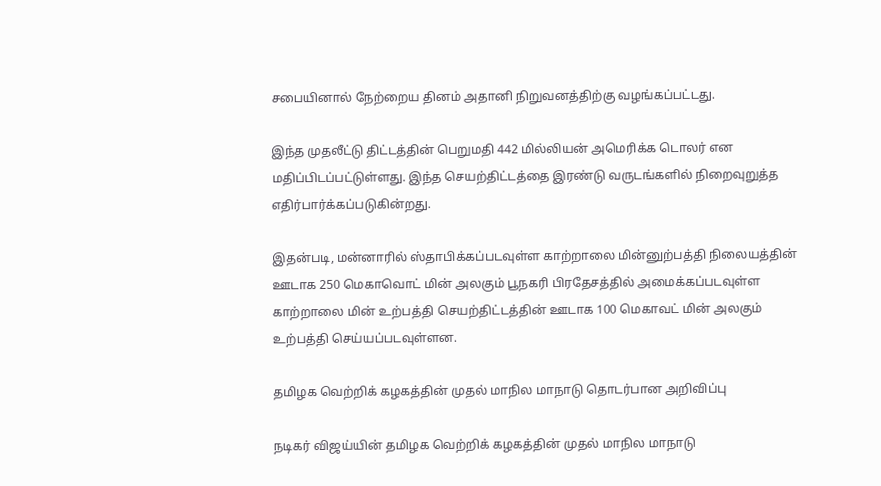சபையினால் நேற்றைய தினம் அதானி நிறுவனத்திற்கு வழங்கப்பட்டது.

இந்த முதலீட்டு திட்டத்தின் பெறுமதி 442 மில்லியன் அமெரிக்க டொலர் என மதிப்பிடப்பட்டுள்ளது. இந்த செயற்திட்டத்தை இரண்டு வருடங்களில் நிறைவுறுத்த எதிர்பார்க்கப்படுகின்றது.

இதன்படி, மன்னாரில் ஸ்தாபிக்கப்படவுள்ள காற்றாலை மின்னுற்பத்தி நிலையத்தின் ஊடாக 250 மெகாவொட் மின் அலகும் பூநகரி பிரதேசத்தில் அமைக்கப்படவுள்ள காற்றாலை மின் உற்பத்தி செயற்திட்டத்தின் ஊடாக 100 மெகாவட் மின் அலகும் உற்பத்தி செய்யப்படவுள்ளன.

தமிழக வெற்றிக் கழகத்தின் முதல் மாநில மாநாடு தொடர்பான அறிவிப்பு

நடிகர் விஜய்யின் தமிழக வெற்றிக் கழகத்தின் முதல் மாநில மாநாடு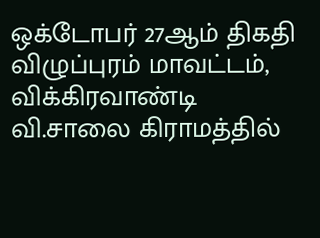ஒக்டோபர் 27ஆம் திகதி விழுப்புரம் மாவட்டம், விக்கிரவாண்டி வி.சாலை கிராமத்தில்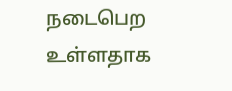நடைபெற உள்ளதாக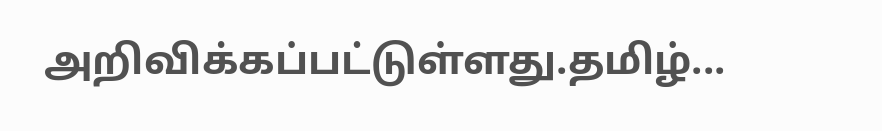அறிவிக்கப்பட்டுள்ளது.தமிழ்...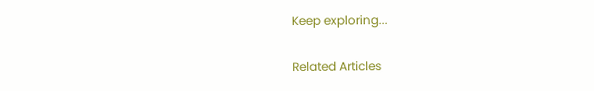Keep exploring...

Related Articles